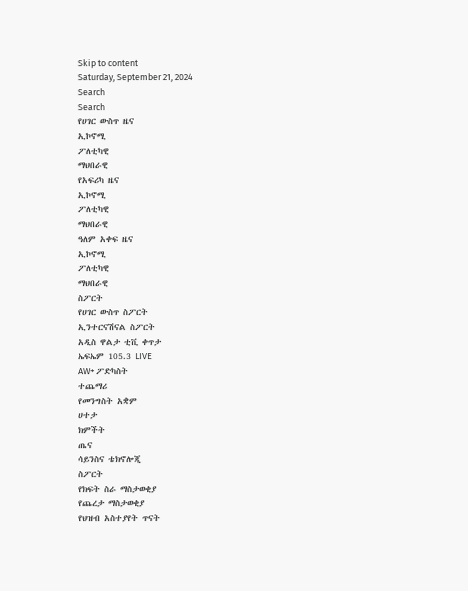Skip to content
Saturday, September 21, 2024
Search
Search
የሀገር ውስጥ ዜና
ኢኮኖሚ
ፖለቲካዊ
ማህበራዊ
የአፍሪካ ዜና
ኢኮኖሚ
ፖለቲካዊ
ማህበራዊ
ዓለም አቀፍ ዜና
ኢኮኖሚ
ፖለቲካዊ
ማህበራዊ
ስፖርት
የሀገር ውስጥ ስፖርት
ኢንተርናሽናል ስፖርት
አዲስ ዋልታ ቲቪ ቀጥታ
ኤፍኤም 105.3 LIVE
AW+ ፖድካስት
ተጨማሪ
የመንግስት አቋም
ሀተታ
ክምችት
ጤና
ሳይንስና ቴክኖሎጂ
ስፖርት
የክፍት ስራ ማስታወቂያ
የጨረታ ማስታወቂያ
የህዝብ አስተያየት ጥናት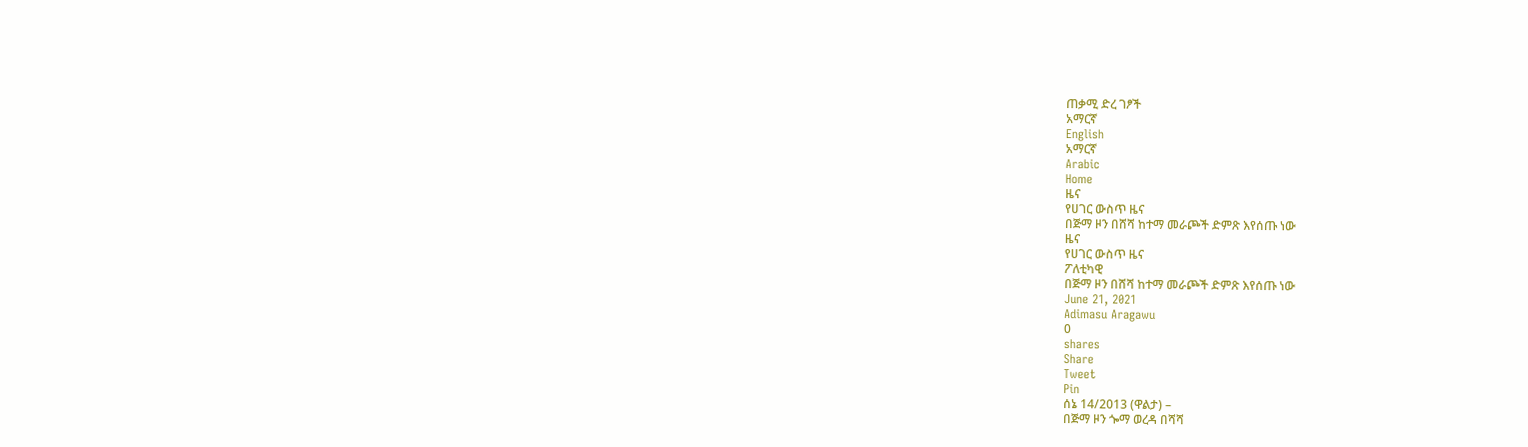ጠቃሚ ድረ ገፆች
አማርኛ
English
አማርኛ
Arabic
Home
ዜና
የሀገር ውስጥ ዜና
በጅማ ዞን በሸሻ ከተማ መራጮች ድምጽ እየሰጡ ነው
ዜና
የሀገር ውስጥ ዜና
ፖለቲካዊ
በጅማ ዞን በሸሻ ከተማ መራጮች ድምጽ እየሰጡ ነው
June 21, 2021
Adimasu Aragawu
0
shares
Share
Tweet
Pin
ሰኔ 14/2013 (ዋልታ) –
በጅማ ዞን ጐማ ወረዳ በሻሻ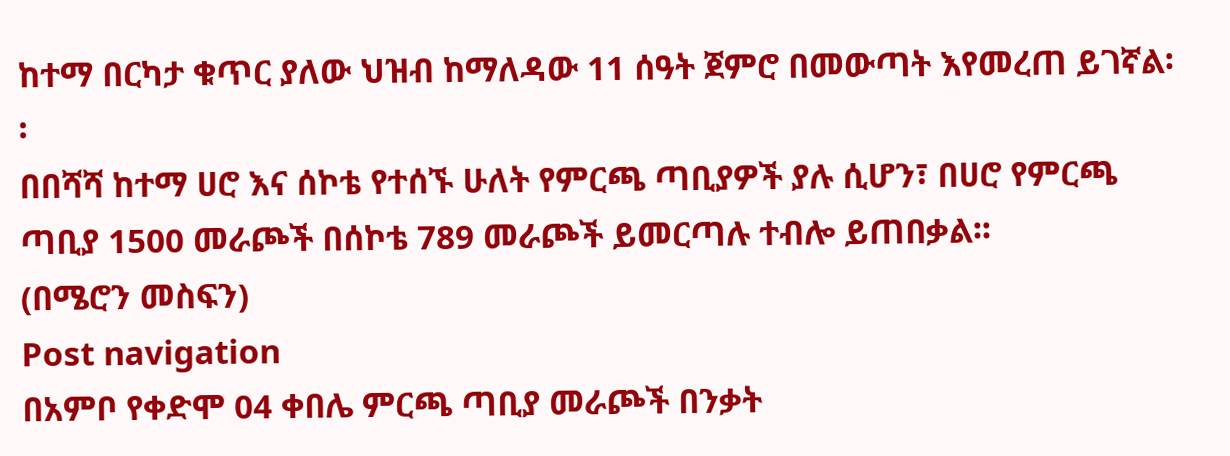ከተማ በርካታ ቁጥር ያለው ህዝብ ከማለዳው 11 ሰዓት ጀምሮ በመውጣት እየመረጠ ይገኛል፡፡
በበሻሻ ከተማ ሀሮ እና ሰኮቴ የተሰኙ ሁለት የምርጫ ጣቢያዎች ያሉ ሲሆን፣ በሀሮ የምርጫ ጣቢያ 1500 መራጮች በሰኮቴ 789 መራጮች ይመርጣሉ ተብሎ ይጠበቃል፡፡
(በሜሮን መስፍን)
Post navigation
በአምቦ የቀድሞ 04 ቀበሌ ምርጫ ጣቢያ መራጮች በንቃት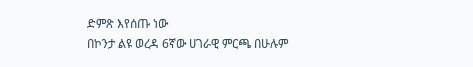ድምጽ እየሰጡ ነው
በኮንታ ልዩ ወረዳ 6ኛው ሀገራዊ ምርጫ በሁሉም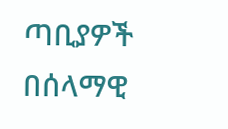ጣቢያዎች በሰላማዊ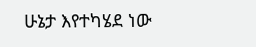ሁኔታ እየተካሄደ ነው